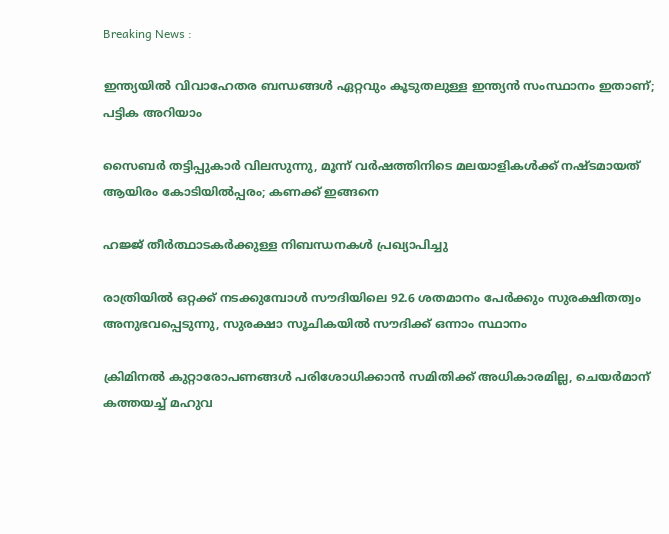Breaking News :

ഇന്ത്യയില്‍ വിവാഹേതര ബന്ധങ്ങള്‍ ഏറ്റവും കൂടുതലുള്ള ഇന്ത്യന്‍ സംസ്ഥാനം ഇതാണ്; പട്ടിക അറിയാം

സൈബര്‍ തട്ടിപ്പുകാര്‍ വിലസുന്നു, മൂന്ന് വര്‍ഷത്തിനിടെ മലയാളികള്‍ക്ക് നഷ്ടമായത് ആയിരം കോടിയില്‍പ്പരം; കണക്ക് ഇങ്ങനെ

ഹജ്ജ് തീർത്ഥാടകർക്കുള്ള നിബന്ധനകൾ പ്രഖ്യാപിച്ചു

രാത്രിയിൽ ഒറ്റക്ക് നടക്കുമ്പോൾ സൗദിയിലെ 92.6 ശതമാനം പേർക്കും സുരക്ഷിതത്വം അനുഭവപ്പെടുന്നു, സുരക്ഷാ സൂചികയിൽ സൗദിക്ക് ഒന്നാം സ്ഥാനം

ക്രിമിനല്‍ കുറ്റാരോപണങ്ങള്‍ പരിശോധിക്കാന്‍ സമിതിക്ക്‌ അധികാരമില്ല, ചെയര്‍മാന്‌ കത്തയച്ച് മഹുവ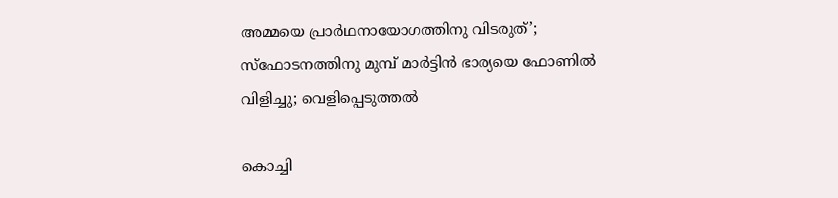അമ്മയെ പ്രാര്‍ഥനായോഗത്തിനു വിടരുത്’; സ്‌ഫോടനത്തിനു മുമ്പ് മാര്‍ട്ടിന്‍ ഭാര്യയെ ഫോണില്‍ വിളിച്ചു; വെളിപ്പെടുത്തല്‍

കൊച്ചി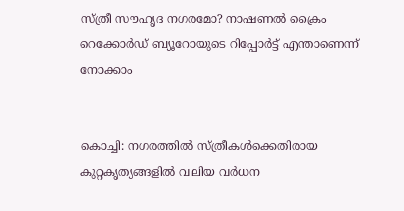സ്ത്രീ സൗഹൃദ നഗരമോ? നാഷണല്‍ ക്രൈം റെക്കോര്‍ഡ് ബ്യൂറോയുടെ റിപ്പോര്‍ട്ട് എന്താണെന്ന് നോക്കാം


കൊച്ചി: നഗരത്തില്‍ സ്ത്രീകള്‍ക്കെതിരായ കുറ്റകൃത്യങ്ങളില്‍ വലിയ വര്‍ധന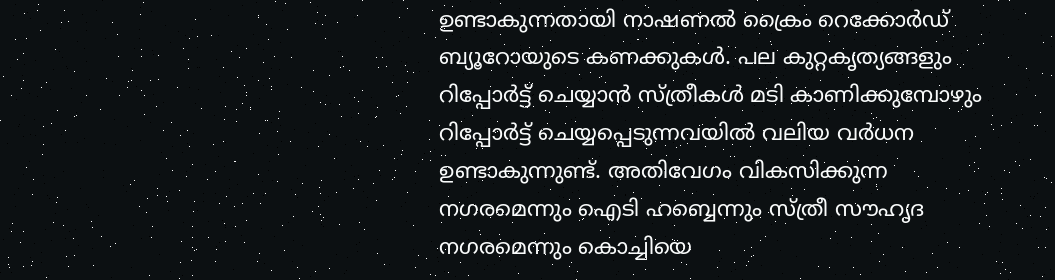ഉണ്ടാകുന്നതായി നാഷണല്‍ ക്രൈം റെക്കോര്‍ഡ് ബ്യൂറോയുടെ കണക്കുകള്‍. പല കുറ്റകൃത്യങ്ങളും റിപ്പോര്‍ട്ട് ചെയ്യാന്‍ സ്ത്രീകള്‍ മടി കാണിക്കുമ്പോഴും റിപ്പോര്‍ട്ട് ചെയ്യപ്പെടുന്നവയില്‍ വലിയ വര്‍ധന ഉണ്ടാകുന്നുണ്ട്. അതിവേഗം വികസിക്കുന്ന നഗരമെന്നും ഐടി ഹബ്ബെന്നും സ്ത്രീ സൗഹൃദ നഗരമെന്നും കൊച്ചിയെ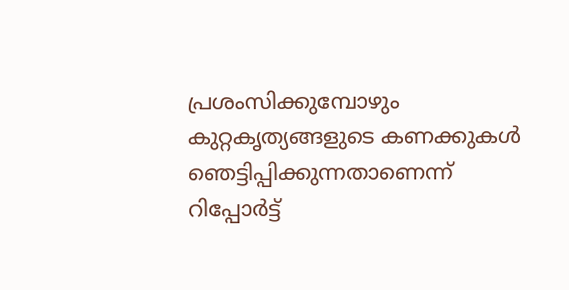പ്രശംസിക്കുമ്പോഴും കുറ്റകൃത്യങ്ങളുടെ കണക്കുകള്‍ ഞെട്ടിപ്പിക്കുന്നതാണെന്ന് റിപ്പോര്‍ട്ട്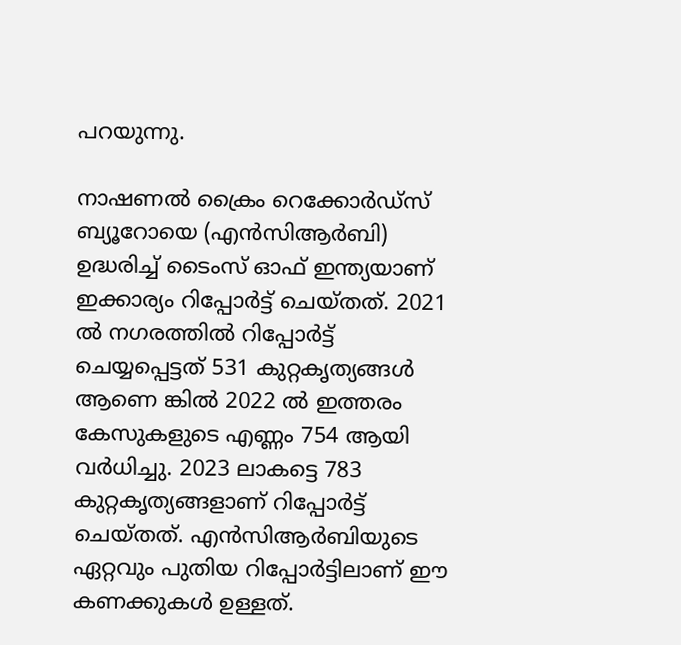പറയുന്നു.

നാഷണല്‍ ക്രൈം റെക്കോര്‍ഡ്സ് ബ്യൂറോയെ (എന്‍സിആര്‍ബി) ഉദ്ധരിച്ച് ടൈംസ് ഓഫ് ഇന്ത്യയാണ് ഇക്കാര്യം റിപ്പോര്‍ട്ട് ചെയ്തത്. 2021 ല്‍ നഗരത്തില്‍ റിപ്പോര്‍ട്ട് ചെയ്യപ്പെട്ടത് 531 കുറ്റകൃത്യങ്ങള്‍ ആണെ ങ്കില്‍ 2022 ല്‍ ഇത്തരം കേസുകളുടെ എണ്ണം 754 ആയി വര്‍ധിച്ചു. 2023 ലാകട്ടെ 783 കുറ്റകൃത്യങ്ങളാണ് റിപ്പോര്‍ട്ട് ചെയ്തത്. എന്‍സിആര്‍ബിയുടെ ഏറ്റവും പുതിയ റിപ്പോര്‍ട്ടിലാണ് ഈ കണക്കുകള്‍ ഉള്ളത്.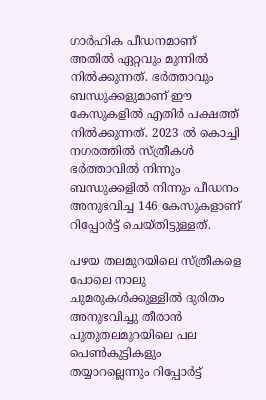ഗാര്‍ഹിക പീഡനമാണ് അതില്‍ ഏറ്റവും മുന്നില്‍ നില്‍ക്കുന്നത്. ഭര്‍ത്താവും ബന്ധുക്കളുമാണ് ഈ കേസുകളില്‍ എതിര്‍ പക്ഷത്ത് നില്‍ക്കുന്നത്. 2023 ല്‍ കൊച്ചി നഗരത്തില്‍ സ്ത്രീകള്‍ ഭര്‍ത്താവില്‍ നിന്നും ബന്ധുക്കളില്‍ നിന്നും പീഡനം അനുഭവിച്ച 146 കേസുകളാണ് റിപ്പോര്‍ട്ട് ചെയ്തിട്ടുള്ളത്.

പഴയ തലമുറയിലെ സ്ത്രീകളെ പോലെ നാലു ചുമരുകള്‍ക്കുള്ളില്‍ ദുരിതം അനുഭവിച്ചു തീരാന്‍ പുതുതലമുറയിലെ പല പെണ്‍കുട്ടികളും തയ്യാറല്ലെന്നും റിപ്പോര്‍ട്ട്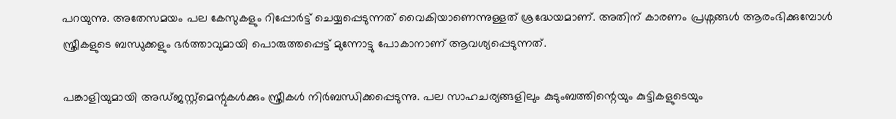പറയുന്നു. അതേസമയം പല കേസുകളും റിപ്പോര്‍ട്ട് ചെയ്യപ്പെടുന്നത് വൈകിയാണെന്നുള്ളത് ശ്രദ്ധേയമാണ്. അതിന് കാരണം പ്രശ്നങ്ങള്‍ ആരംഭിക്കുമ്പോള്‍ സ്ത്രീകളുടെ ബന്ധുക്കളും ഭര്‍ത്താവുമായി പൊരുത്തപ്പെട്ട് മുന്നോട്ടു പോകാനാണ് ആവശ്യപ്പെടുന്നത്.

പങ്കാളിയുമായി അഡ്ജസ്റ്റ്മെന്റുകള്‍ക്കും സ്ത്രീകള്‍ നിര്‍ബന്ധിക്കപ്പെടുന്നു. പല സാഹചര്യങ്ങളിലും കുടുംബത്തിന്റെയും കുട്ടികളുടെയും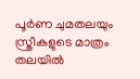പൂര്‍ണ ചുമതലയും സ്ത്രീകളുടെ മാത്രം തലയില്‍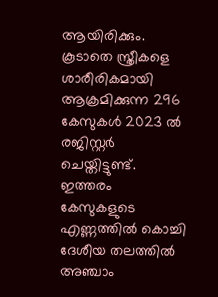ആയിരിക്കും. കൂടാതെ സ്ത്രീകളെ ശാരീരികമായി ആക്രമിക്കുന്ന 296 കേസുകള്‍ 2023 ല്‍ രജിസ്റ്റര്‍ ചെയ്തിട്ടുണ്ട്. ഇത്തരം കേസുകളുടെ എണ്ണത്തില്‍ കൊച്ചി ദേശീയ തലത്തില്‍ അഞ്ചാം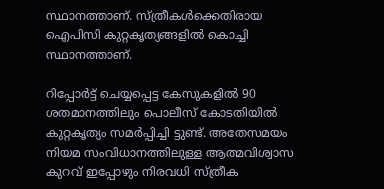സ്ഥാനത്താണ്. സ്ത്രീകള്‍ക്കെതിരായ ഐപിസി കുറ്റകൃത്യങ്ങളില്‍ കൊച്ചി സ്ഥാനത്താണ്.

റിപ്പോര്‍ട്ട് ചെയ്യപ്പെട്ട കേസുകളില്‍ 90 ശതമാനത്തിലും പൊലീസ് കോടതിയില്‍ കുറ്റകൃത്യം സമര്‍പ്പിച്ചി ട്ടുണ്ട്. അതേസമയം നിയമ സംവിധാനത്തിലുള്ള ആത്മവിശ്വാസ കുറവ് ഇപ്പോഴും നിരവധി സ്ത്രീക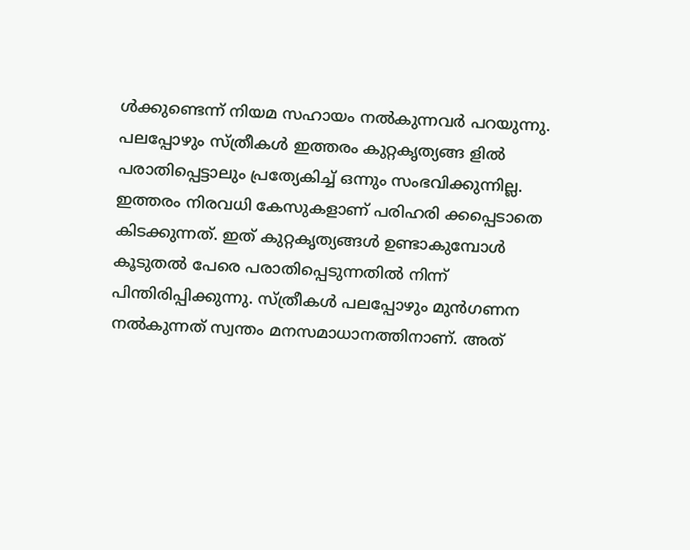ള്‍ക്കുണ്ടെന്ന് നിയമ സഹായം നല്‍കുന്നവര്‍ പറയുന്നു. പലപ്പോഴും സ്ത്രീകള്‍ ഇത്തരം കുറ്റകൃത്യങ്ങ ളില്‍ പരാതിപ്പെട്ടാലും പ്രത്യേകിച്ച് ഒന്നും സംഭവിക്കുന്നില്ല. ഇത്തരം നിരവധി കേസുകളാണ് പരിഹരി ക്കപ്പെടാതെ കിടക്കുന്നത്. ഇത് കുറ്റകൃത്യങ്ങള്‍ ഉണ്ടാകുമ്പോള്‍ കൂടുതല്‍ പേരെ പരാതിപ്പെടുന്നതില്‍ നിന്ന് പിന്തിരിപ്പിക്കുന്നു. സ്ത്രീകള്‍ പലപ്പോഴും മുന്‍ഗണന നല്‍കുന്നത് സ്വന്തം മനസമാധാനത്തിനാണ്. അത്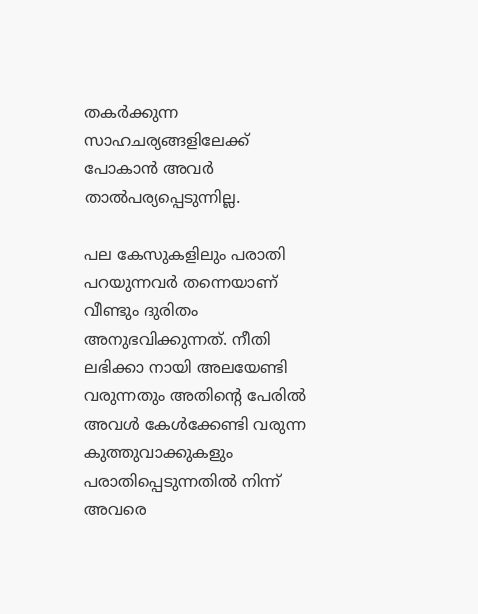തകര്‍ക്കുന്ന സാഹചര്യങ്ങളിലേക്ക് പോകാന്‍ അവര്‍ താല്‍പര്യപ്പെടുന്നില്ല.

പല കേസുകളിലും പരാതി പറയുന്നവര്‍ തന്നെയാണ് വീണ്ടും ദുരിതം അനുഭവിക്കുന്നത്. നീതി ലഭിക്കാ നായി അലയേണ്ടി വരുന്നതും അതിന്റെ പേരില്‍ അവള്‍ കേള്‍ക്കേണ്ടി വരുന്ന കുത്തുവാക്കുകളും പരാതിപ്പെടുന്നതില്‍ നിന്ന് അവരെ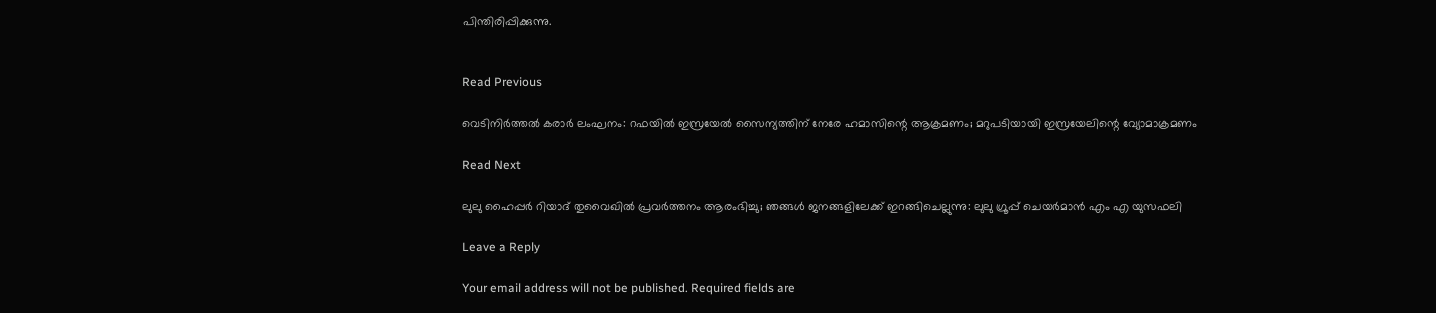പിന്തിരിപ്പിക്കുന്നു.


Read Previous

വെടിനിര്‍ത്തല്‍ കരാര്‍ ലംഘനം: റഫയില്‍ ഇസ്രയേല്‍ സൈന്യത്തിന് നേരേ ഹമാസിന്റെ ആക്രമണം; മറുപടിയായി ഇസ്രയേലിന്റെ വ്യോമാക്രമണം

Read Next

ലുലു ഹൈപ്പര്‍ റിയാദ് തുവൈഖിൽ പ്രവർത്തനം ആരംഭിച്ചു; ഞങ്ങൾ ജനങ്ങളിലേക്ക് ഇറങ്ങിചെല്ലുന്നു: ലുലു ഗ്രൂപ്പ്‌ ചെയർമാൻ എം എ യുസഫലി

Leave a Reply

Your email address will not be published. Required fields are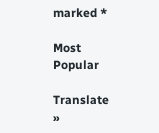marked *

Most Popular

Translate »